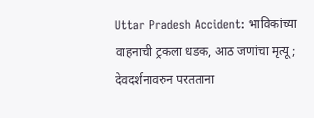Uttar Pradesh Accident: भाविकांच्या वाहनाची ट्रकला धडक, आठ जणांचा मृत्यू; देवदर्शनावरुन परतताना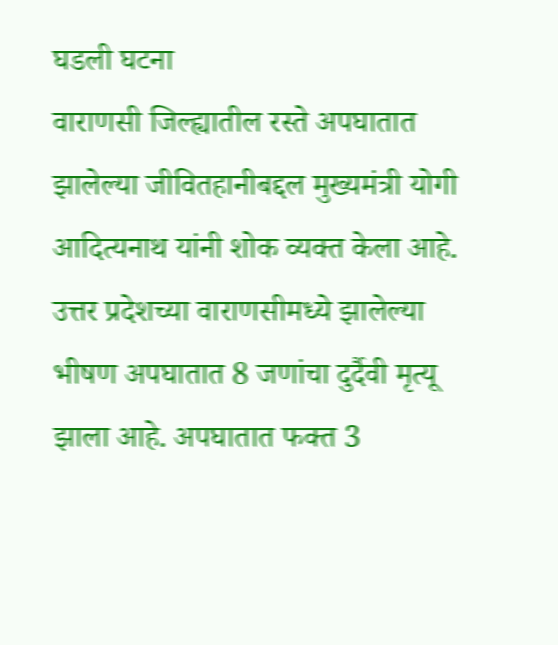घडली घटना
वाराणसी जिल्ह्यातील रस्ते अपघातात झालेल्या जीवितहानीबद्दल मुख्यमंत्री योगी आदित्यनाथ यांनी शोक व्यक्त केला आहे.
उत्तर प्रदेशच्या वाराणसीमध्ये झालेल्या भीषण अपघातात 8 जणांचा दुर्दैवी मृत्यू झाला आहे. अपघातात फक्त 3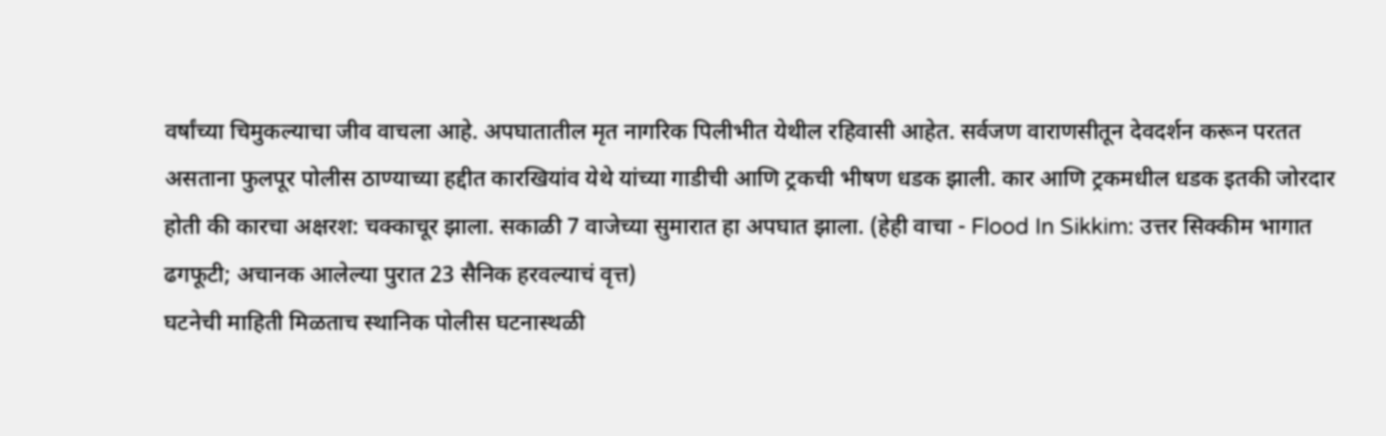वर्षांच्या चिमुकल्याचा जीव वाचला आहे. अपघातातील मृत नागरिक पिलीभीत येथील रहिवासी आहेत. सर्वजण वाराणसीतून देवदर्शन करून परतत असताना फुलपूर पोलीस ठाण्याच्या हद्दीत कारखियांव येथे यांच्या गाडीची आणि ट्रकची भीषण धडक झाली. कार आणि ट्रकमधील धडक इतकी जोरदार होती की कारचा अक्षरश: चक्काचूर झाला. सकाळी 7 वाजेच्या सुमारात हा अपघात झाला. (हेही वाचा - Flood In Sikkim: उत्तर सिक्कीम भागात ढगफूटी; अचानक आलेल्या पुरात 23 सैनिक हरवल्याचं वृत्त)
घटनेची माहिती मिळताच स्थानिक पोलीस घटनास्थळी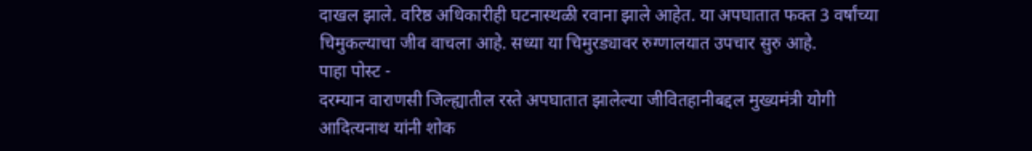दाखल झाले. वरिष्ठ अधिकारीही घटनास्थळी रवाना झाले आहेत. या अपघातात फक्त 3 वर्षांच्या चिमुकल्याचा जीव वाचला आहे. सध्या या चिमुरड्यावर रुग्णालयात उपचार सुरु आहे.
पाहा पोस्ट -
दरम्यान वाराणसी जिल्ह्यातील रस्ते अपघातात झालेल्या जीवितहानीबद्दल मुख्यमंत्री योगी आदित्यनाथ यांनी शोक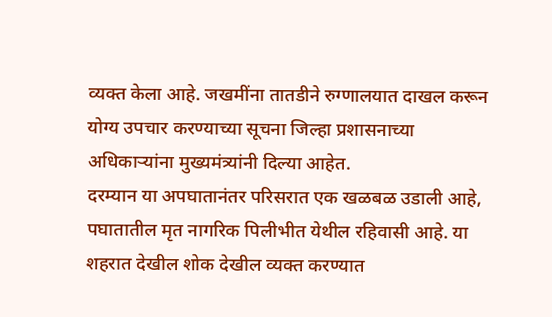व्यक्त केला आहे. जखमींना तातडीने रुग्णालयात दाखल करून योग्य उपचार करण्याच्या सूचना जिल्हा प्रशासनाच्या अधिकाऱ्यांना मुख्यमंत्र्यांनी दिल्या आहेत.
दरम्यान या अपघातानंतर परिसरात एक खळबळ उडाली आहे, पघातातील मृत नागरिक पिलीभीत येथील रहिवासी आहे. या शहरात देखील शोक देखील व्यक्त करण्यात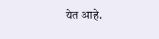येत आहे.